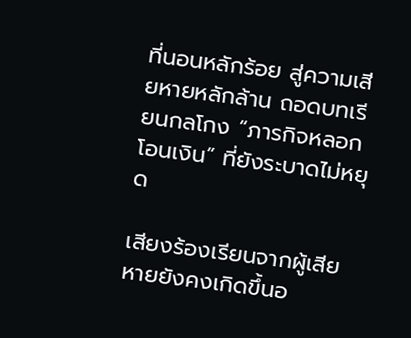ที่นอนหลักร้อย สู่ความเสียหายหลักล้าน ถอดบทเรียนกลโกง “ภารกิจหลอกโอนเงิน” ที่ยังระบาดไม่หยุด

เสียงร้องเรียนจากผู้เสียหายยังคงเกิดขึ้นอ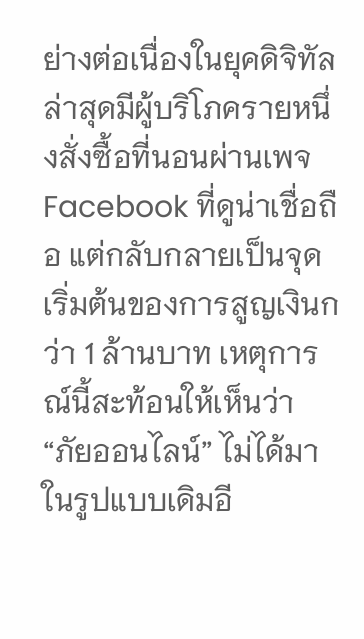ย่างต่อเนื่องในยุคดิจิทัล ล่าสุดมีผู้บริโภครายหนึ่งสั่งซื้อที่นอนผ่านเพจ Facebook ที่ดูน่าเชื่อถือ แต่กลับกลายเป็นจุดเริ่มต้นของการสูญเงินกว่า 1 ล้านบาท เหตุการณ์นี้สะท้อนให้เห็นว่า “ภัยออนไลน์” ไม่ได้มาในรูปแบบเดิมอี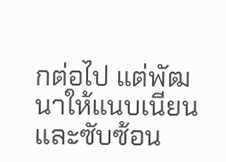กต่อไป แต่พัฒนาให้แนบเนียนและซับซ้อน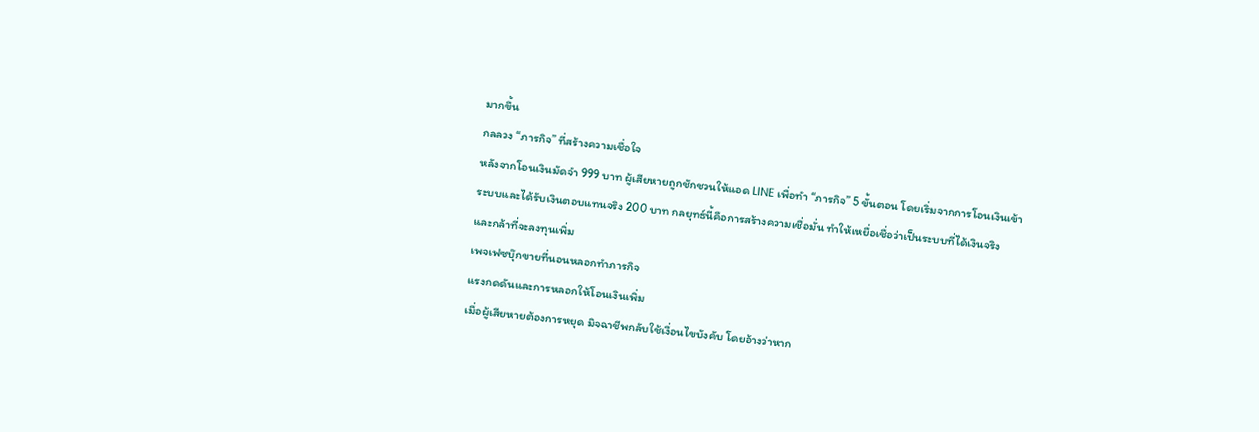มากขึ้น
กลลวง “ภารกิจ” ที่สร้างความเชื่อใจ
หลังจากโอนเงินมัดจำ 999 บาท ผู้เสียหายถูกชักชวนให้แอด LINE เพื่อทำ “ภารกิจ” 5 ขั้นตอน โดยเริ่มจากการโอนเงินเข้าระบบและได้รับเงินตอบแทนจริง 200 บาท กลยุทธ์นี้คือการสร้างความเชื่อมั่น ทำให้เหยื่อเชื่อว่าเป็นระบบที่ได้เงินจริง และกล้าที่จะลงทุนเพิ่ม
เพจเฟซบุ๊กขายที่นอนหลอกทำภารกิจ
แรงกดดันและการหลอกให้โอนเงินเพิ่ม
เมื่อผู้เสียหายต้องการหยุด มิจฉาชีพกลับใช้เงื่อนไขบังคับ โดยอ้างว่าหาก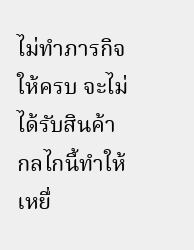ไม่ทำภารกิจให้ครบ จะไม่ได้รับสินค้า กลไกนี้ทำให้เหยื่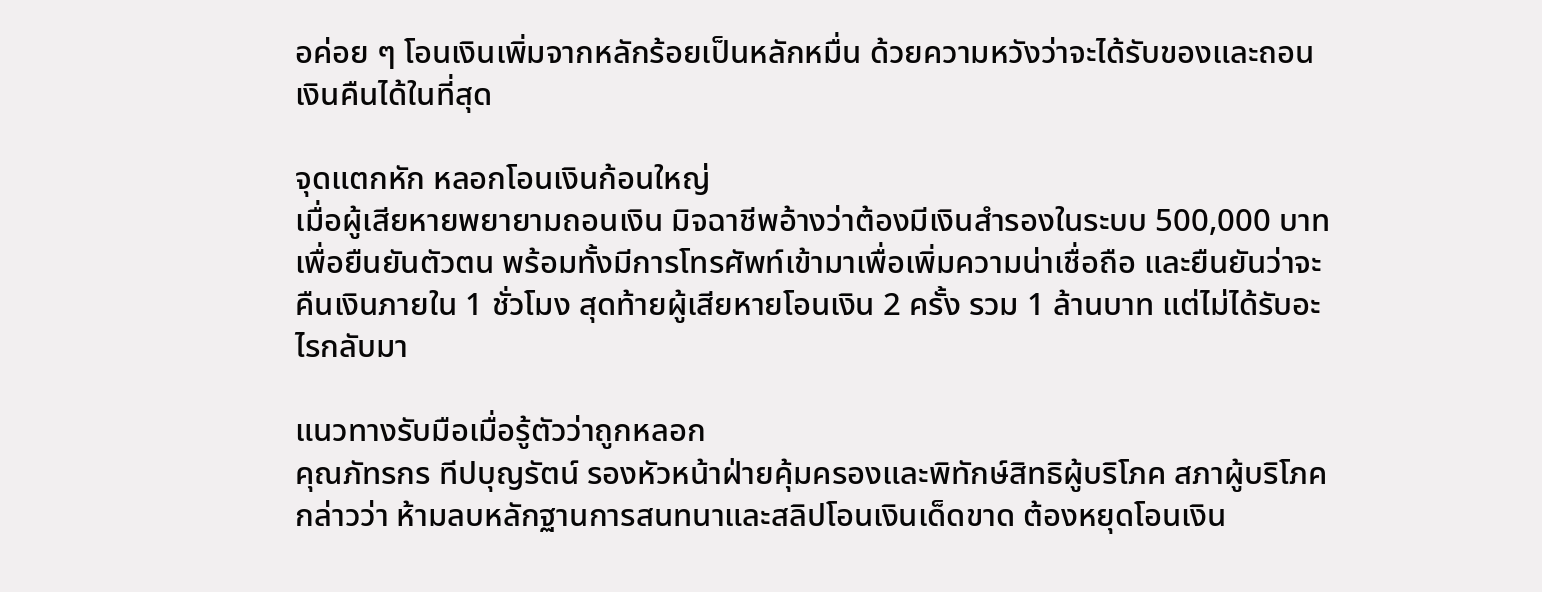อค่อย ๆ โอนเงินเพิ่มจากหลักร้อยเป็นหลักหมื่น ด้วยความหวังว่าจะได้รับของและถอนเงินคืนได้ในที่สุด

จุดแตกหัก หลอกโอนเงินก้อนใหญ่
เมื่อผู้เสียหายพยายามถอนเงิน มิจฉาชีพอ้างว่าต้องมีเงินสำรองในระบบ 500,000 บาท เพื่อยืนยันตัวตน พร้อมทั้งมีการโทรศัพท์เข้ามาเพื่อเพิ่มความน่าเชื่อถือ และยืนยันว่าจะคืนเงินภายใน 1 ชั่วโมง สุดท้ายผู้เสียหายโอนเงิน 2 ครั้ง รวม 1 ล้านบาท แต่ไม่ได้รับอะไรกลับมา

แนวทางรับมือเมื่อรู้ตัวว่าถูกหลอก
คุณภัทรกร ทีปบุญรัตน์ รองหัวหน้าฝ่ายคุ้มครองและพิทักษ์สิทธิผู้บริโภค สภาผู้บริโภค กล่าวว่า ห้ามลบหลักฐานการสนทนาและสลิปโอนเงินเด็ดขาด ต้องหยุดโอนเงิน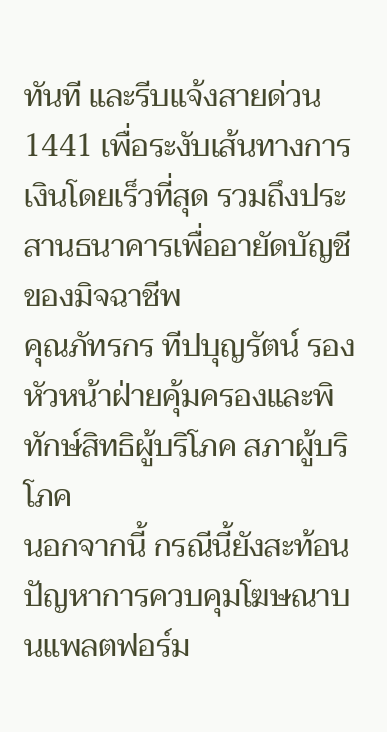ทันที และรีบแจ้งสายด่วน 1441 เพื่อระงับเส้นทางการเงินโดยเร็วที่สุด รวมถึงประสานธนาคารเพื่ออายัดบัญชีของมิจฉาชีพ
คุณภัทรกร ทีปบุญรัตน์ รองหัวหน้าฝ่ายคุ้มครองและพิทักษ์สิทธิผู้บริโภค สภาผู้บริโภค
นอกจากนี้ กรณีนี้ยังสะท้อนปัญหาการควบคุมโฆษณาบนแพลตฟอร์ม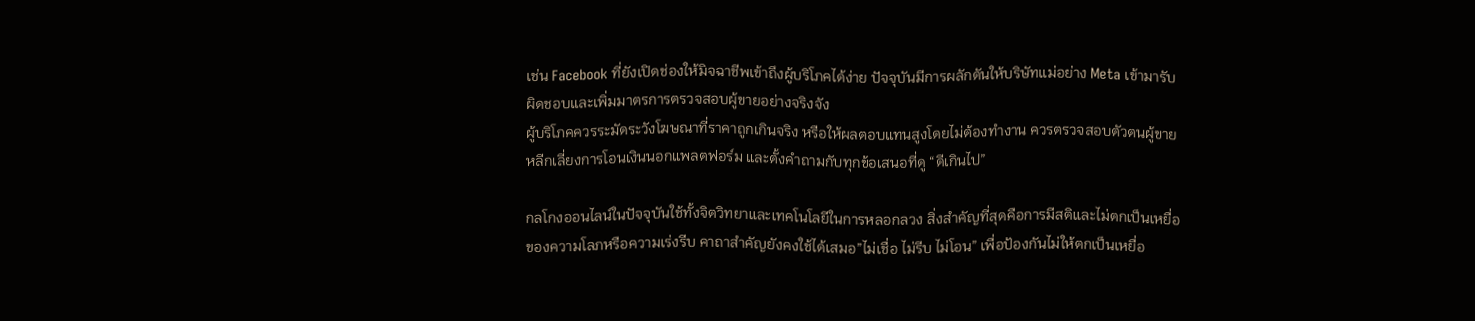เช่น Facebook ที่ยังเปิดช่องให้มิจฉาชีพเข้าถึงผู้บริโภคได้ง่าย ปัจจุบันมีการผลักดันให้บริษัทแม่อย่าง Meta เข้ามารับผิดชอบและเพิ่มมาตรการตรวจสอบผู้ขายอย่างจริงจัง
ผู้บริโภคควรระมัดระวังโฆษณาที่ราคาถูกเกินจริง หรือให้ผลตอบแทนสูงโดยไม่ต้องทำงาน ควรตรวจสอบตัวตนผู้ขาย หลีกเลี่ยงการโอนเงินนอกแพลตฟอร์ม และตั้งคำถามกับทุกข้อเสนอที่ดู “ดีเกินไป”

กลโกงออนไลน์ในปัจจุบันใช้ทั้งจิตวิทยาและเทคโนโลยีในการหลอกลวง สิ่งสำคัญที่สุดคือการมีสติและไม่ตกเป็นเหยื่อของความโลภหรือความเร่งรีบ คาถาสำคัญยังคงใช้ได้เสมอ”ไม่เชื่อ ไม่รีบ ไม่โอน” เพื่อป้องกันไม่ให้ตกเป็นเหยื่อ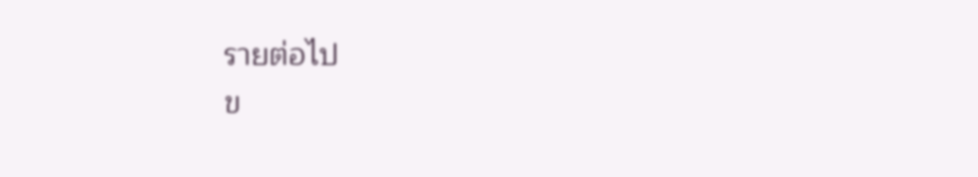รายต่อไป
ข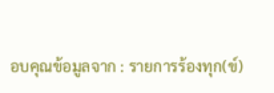อบคุณข้อมูลจาก : รายการร้องทุก(ข์)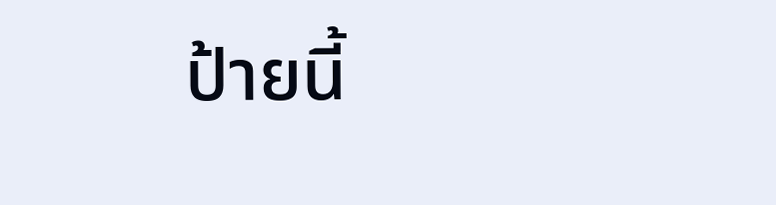ป้ายนี้